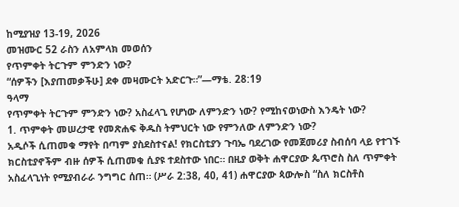ከሚያዝያ 13-19, 2026
መዝሙር 52 ራስን ለአምላክ መወሰን
የጥምቀት ትርጉም ምንድን ነው?
“ሰዎችን [እያጠመቃችሁ] ደቀ መዛሙርት አድርጉ።”—ማቴ. 28:19
ዓላማ
የጥምቀት ትርጉም ምንድን ነው? አስፈላጊ የሆነው ለምንድን ነው? የሚከናወነውስ እንዴት ነው?
1. ጥምቀት መሠረታዊ የመጽሐፍ ቅዱስ ትምህርት ነው የምንለው ለምንድን ነው?
አዲሶች ሲጠመቁ ማየት በጣም ያስደስተናል! የክርስቲያን ጉባኤ ባደረገው የመጀመሪያ ስብሰባ ላይ የተገኙ ክርስቲያኖችም ብዙ ሰዎች ሲጠመቁ ሲያዩ ተደስተው ነበር። በዚያ ወቅት ሐዋርያው ጴጥሮስ ስለ ጥምቀት አስፈላጊነት የሚያብራራ ንግግር ሰጠ። (ሥራ 2:38, 40, 41) ሐዋርያው ጳውሎስ “ስለ ክርስቶስ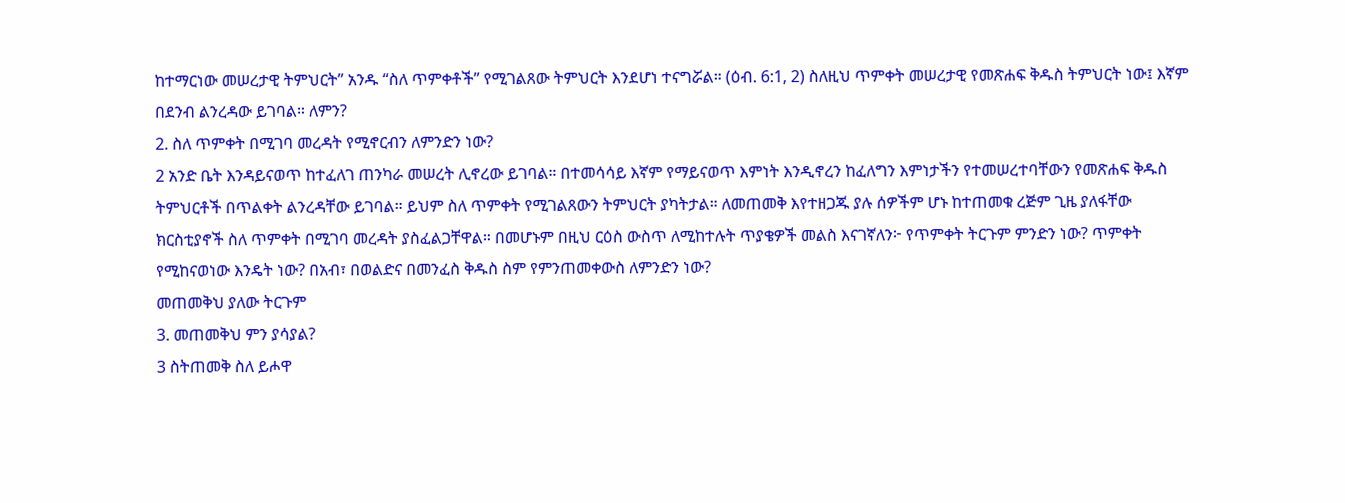ከተማርነው መሠረታዊ ትምህርት” አንዱ “ስለ ጥምቀቶች” የሚገልጸው ትምህርት እንደሆነ ተናግሯል። (ዕብ. 6:1, 2) ስለዚህ ጥምቀት መሠረታዊ የመጽሐፍ ቅዱስ ትምህርት ነው፤ እኛም በደንብ ልንረዳው ይገባል። ለምን?
2. ስለ ጥምቀት በሚገባ መረዳት የሚኖርብን ለምንድን ነው?
2 አንድ ቤት እንዳይናወጥ ከተፈለገ ጠንካራ መሠረት ሊኖረው ይገባል። በተመሳሳይ እኛም የማይናወጥ እምነት እንዲኖረን ከፈለግን እምነታችን የተመሠረተባቸውን የመጽሐፍ ቅዱስ ትምህርቶች በጥልቀት ልንረዳቸው ይገባል። ይህም ስለ ጥምቀት የሚገልጸውን ትምህርት ያካትታል። ለመጠመቅ እየተዘጋጁ ያሉ ሰዎችም ሆኑ ከተጠመቁ ረጅም ጊዜ ያለፋቸው ክርስቲያኖች ስለ ጥምቀት በሚገባ መረዳት ያስፈልጋቸዋል። በመሆኑም በዚህ ርዕስ ውስጥ ለሚከተሉት ጥያቄዎች መልስ እናገኛለን፦ የጥምቀት ትርጉም ምንድን ነው? ጥምቀት የሚከናወነው እንዴት ነው? በአብ፣ በወልድና በመንፈስ ቅዱስ ስም የምንጠመቀውስ ለምንድን ነው?
መጠመቅህ ያለው ትርጉም
3. መጠመቅህ ምን ያሳያል?
3 ስትጠመቅ ስለ ይሖዋ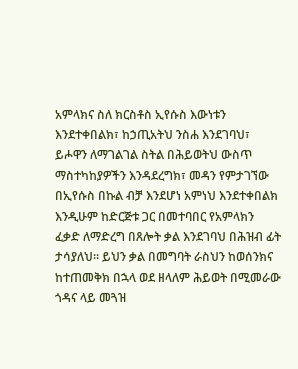አምላክና ስለ ክርስቶስ ኢየሱስ እውነቱን እንደተቀበልክ፣ ከኃጢአትህ ንስሐ እንደገባህ፣ ይሖዋን ለማገልገል ስትል በሕይወትህ ውስጥ ማስተካከያዎችን እንዳደረግክ፣ መዳን የምታገኘው በኢየሱስ በኩል ብቻ እንደሆነ አምነህ እንደተቀበልክ እንዲሁም ከድርጅቱ ጋር በመተባበር የአምላክን ፈቃድ ለማድረግ በጸሎት ቃል እንደገባህ በሕዝብ ፊት ታሳያለህ። ይህን ቃል በመግባት ራስህን ከወሰንክና ከተጠመቅክ በኋላ ወደ ዘላለም ሕይወት በሚመራው ጎዳና ላይ መጓዝ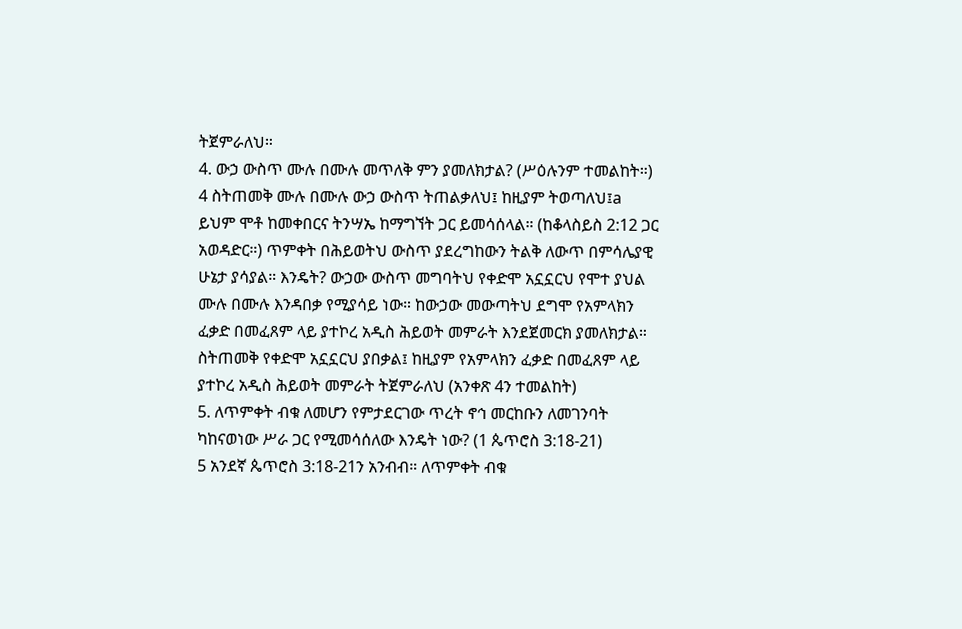ትጀምራለህ።
4. ውኃ ውስጥ ሙሉ በሙሉ መጥለቅ ምን ያመለክታል? (ሥዕሉንም ተመልከት።)
4 ስትጠመቅ ሙሉ በሙሉ ውኃ ውስጥ ትጠልቃለህ፤ ከዚያም ትወጣለህ፤a ይህም ሞቶ ከመቀበርና ትንሣኤ ከማግኘት ጋር ይመሳሰላል። (ከቆላስይስ 2:12 ጋር አወዳድር።) ጥምቀት በሕይወትህ ውስጥ ያደረግከውን ትልቅ ለውጥ በምሳሌያዊ ሁኔታ ያሳያል። እንዴት? ውኃው ውስጥ መግባትህ የቀድሞ አኗኗርህ የሞተ ያህል ሙሉ በሙሉ እንዳበቃ የሚያሳይ ነው። ከውኃው መውጣትህ ደግሞ የአምላክን ፈቃድ በመፈጸም ላይ ያተኮረ አዲስ ሕይወት መምራት እንደጀመርክ ያመለክታል።
ስትጠመቅ የቀድሞ አኗኗርህ ያበቃል፤ ከዚያም የአምላክን ፈቃድ በመፈጸም ላይ ያተኮረ አዲስ ሕይወት መምራት ትጀምራለህ (አንቀጽ 4ን ተመልከት)
5. ለጥምቀት ብቁ ለመሆን የምታደርገው ጥረት ኖኅ መርከቡን ለመገንባት ካከናወነው ሥራ ጋር የሚመሳሰለው እንዴት ነው? (1 ጴጥሮስ 3:18-21)
5 አንደኛ ጴጥሮስ 3:18-21ን አንብብ። ለጥምቀት ብቁ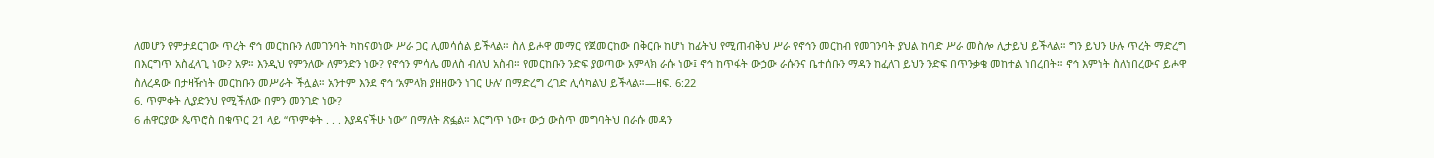ለመሆን የምታደርገው ጥረት ኖኅ መርከቡን ለመገንባት ካከናወነው ሥራ ጋር ሊመሳሰል ይችላል። ስለ ይሖዋ መማር የጀመርከው በቅርቡ ከሆነ ከፊትህ የሚጠብቅህ ሥራ የኖኅን መርከብ የመገንባት ያህል ከባድ ሥራ መስሎ ሊታይህ ይችላል። ግን ይህን ሁሉ ጥረት ማድረግ በእርግጥ አስፈላጊ ነው? አዎ። እንዲህ የምንለው ለምንድን ነው? የኖኅን ምሳሌ መለስ ብለህ አስብ። የመርከቡን ንድፍ ያወጣው አምላክ ራሱ ነው፤ ኖኅ ከጥፋት ውኃው ራሱንና ቤተሰቡን ማዳን ከፈለገ ይህን ንድፍ በጥንቃቄ መከተል ነበረበት። ኖኅ እምነት ስለነበረውና ይሖዋ ስለረዳው በታዛዥነት መርከቡን መሥራት ችሏል። አንተም እንደ ኖኅ ‘አምላክ ያዘዘውን ነገር ሁሉ’ በማድረግ ረገድ ሊሳካልህ ይችላል።—ዘፍ. 6:22
6. ጥምቀት ሊያድንህ የሚችለው በምን መንገድ ነው?
6 ሐዋርያው ጴጥሮስ በቁጥር 21 ላይ “ጥምቀት . . . እያዳናችሁ ነው” በማለት ጽፏል። እርግጥ ነው፣ ውኃ ውስጥ መግባትህ በራሱ መዳን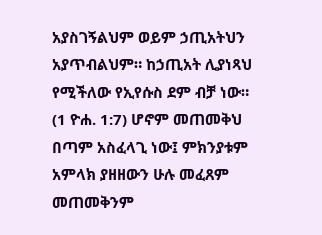አያስገኝልህም ወይም ኃጢአትህን አያጥብልህም። ከኃጢአት ሊያነጻህ የሚችለው የኢየሱስ ደም ብቻ ነው። (1 ዮሐ. 1:7) ሆኖም መጠመቅህ በጣም አስፈላጊ ነው፤ ምክንያቱም አምላክ ያዘዘውን ሁሉ መፈጸም መጠመቅንም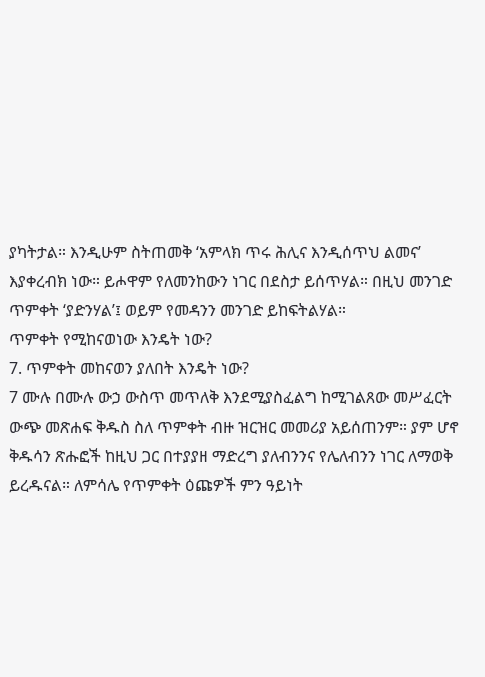ያካትታል። እንዲሁም ስትጠመቅ ‘አምላክ ጥሩ ሕሊና እንዲሰጥህ ልመና’ እያቀረብክ ነው። ይሖዋም የለመንከውን ነገር በደስታ ይሰጥሃል። በዚህ መንገድ ጥምቀት ‘ያድንሃል’፤ ወይም የመዳንን መንገድ ይከፍትልሃል።
ጥምቀት የሚከናወነው እንዴት ነው?
7. ጥምቀት መከናወን ያለበት እንዴት ነው?
7 ሙሉ በሙሉ ውኃ ውስጥ መጥለቅ እንደሚያስፈልግ ከሚገልጸው መሥፈርት ውጭ መጽሐፍ ቅዱስ ስለ ጥምቀት ብዙ ዝርዝር መመሪያ አይሰጠንም። ያም ሆኖ ቅዱሳን ጽሑፎች ከዚህ ጋር በተያያዘ ማድረግ ያለብንንና የሌለብንን ነገር ለማወቅ ይረዱናል። ለምሳሌ የጥምቀት ዕጩዎች ምን ዓይነት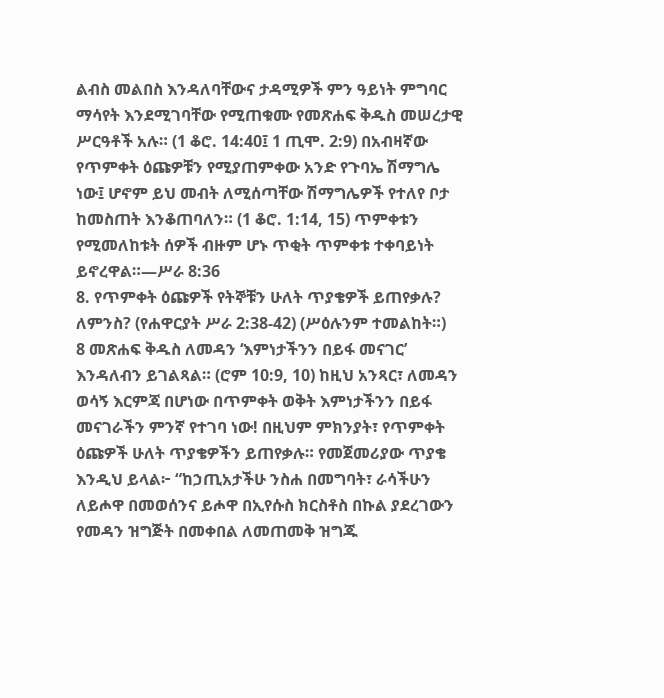ልብስ መልበስ እንዳለባቸውና ታዳሚዎች ምን ዓይነት ምግባር ማሳየት እንደሚገባቸው የሚጠቁሙ የመጽሐፍ ቅዱስ መሠረታዊ ሥርዓቶች አሉ። (1 ቆሮ. 14:40፤ 1 ጢሞ. 2:9) በአብዛኛው የጥምቀት ዕጩዎቹን የሚያጠምቀው አንድ የጉባኤ ሽማግሌ ነው፤ ሆኖም ይህ መብት ለሚሰጣቸው ሽማግሌዎች የተለየ ቦታ ከመስጠት እንቆጠባለን። (1 ቆሮ. 1:14, 15) ጥምቀቱን የሚመለከቱት ሰዎች ብዙም ሆኑ ጥቂት ጥምቀቱ ተቀባይነት ይኖረዋል።—ሥራ 8:36
8. የጥምቀት ዕጩዎች የትኞቹን ሁለት ጥያቄዎች ይጠየቃሉ? ለምንስ? (የሐዋርያት ሥራ 2:38-42) (ሥዕሉንም ተመልከት።)
8 መጽሐፍ ቅዱስ ለመዳን ‘እምነታችንን በይፋ መናገር’ እንዳለብን ይገልጻል። (ሮም 10:9, 10) ከዚህ አንጻር፣ ለመዳን ወሳኝ እርምጃ በሆነው በጥምቀት ወቅት እምነታችንን በይፋ መናገራችን ምንኛ የተገባ ነው! በዚህም ምክንያት፣ የጥምቀት ዕጩዎች ሁለት ጥያቄዎችን ይጠየቃሉ። የመጀመሪያው ጥያቄ እንዲህ ይላል፦ “ከኃጢአታችሁ ንስሐ በመግባት፣ ራሳችሁን ለይሖዋ በመወሰንና ይሖዋ በኢየሱስ ክርስቶስ በኩል ያደረገውን የመዳን ዝግጅት በመቀበል ለመጠመቅ ዝግጁ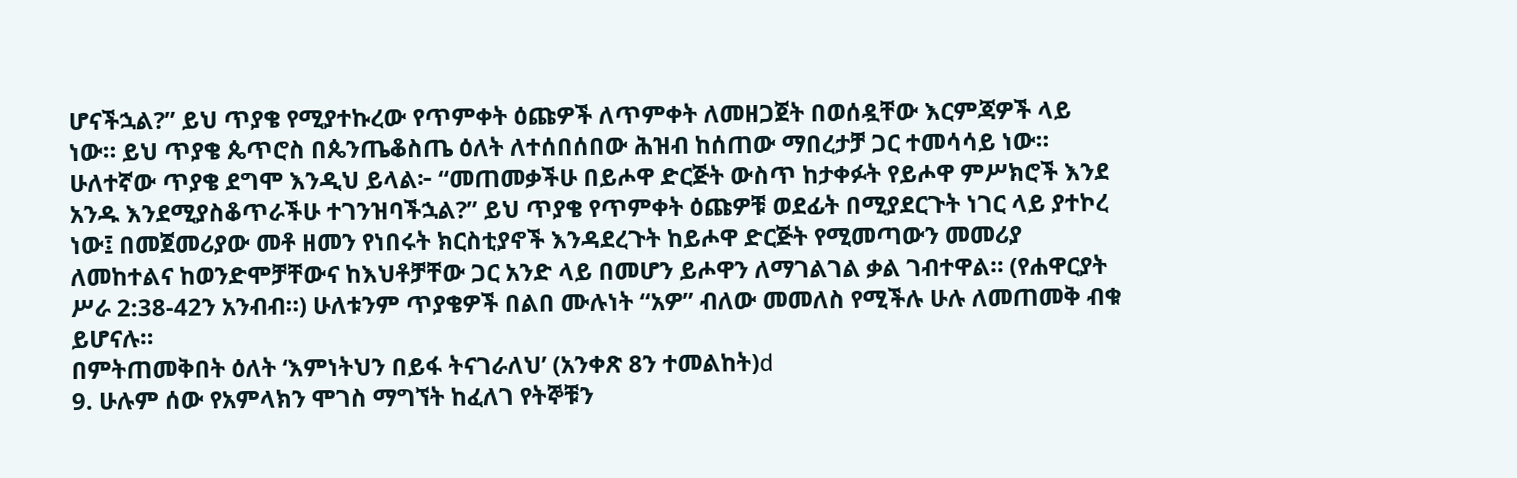ሆናችኋል?” ይህ ጥያቄ የሚያተኩረው የጥምቀት ዕጩዎች ለጥምቀት ለመዘጋጀት በወሰዷቸው እርምጃዎች ላይ ነው። ይህ ጥያቄ ጴጥሮስ በጴንጤቆስጤ ዕለት ለተሰበሰበው ሕዝብ ከሰጠው ማበረታቻ ጋር ተመሳሳይ ነው። ሁለተኛው ጥያቄ ደግሞ እንዲህ ይላል፦ “መጠመቃችሁ በይሖዋ ድርጅት ውስጥ ከታቀፉት የይሖዋ ምሥክሮች እንደ አንዱ እንደሚያስቆጥራችሁ ተገንዝባችኋል?” ይህ ጥያቄ የጥምቀት ዕጩዎቹ ወደፊት በሚያደርጉት ነገር ላይ ያተኮረ ነው፤ በመጀመሪያው መቶ ዘመን የነበሩት ክርስቲያኖች እንዳደረጉት ከይሖዋ ድርጅት የሚመጣውን መመሪያ ለመከተልና ከወንድሞቻቸውና ከእህቶቻቸው ጋር አንድ ላይ በመሆን ይሖዋን ለማገልገል ቃል ገብተዋል። (የሐዋርያት ሥራ 2:38-42ን አንብብ።) ሁለቱንም ጥያቄዎች በልበ ሙሉነት “አዎ” ብለው መመለስ የሚችሉ ሁሉ ለመጠመቅ ብቁ ይሆናሉ።
በምትጠመቅበት ዕለት ‘እምነትህን በይፋ ትናገራለህ’ (አንቀጽ 8ን ተመልከት)d
9. ሁሉም ሰው የአምላክን ሞገስ ማግኘት ከፈለገ የትኞቹን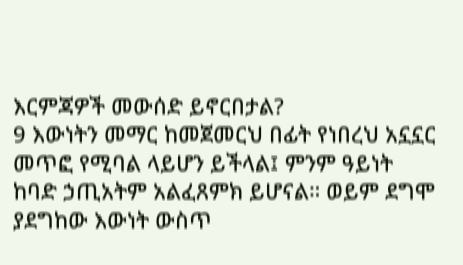እርምጃዎች መውሰድ ይኖርበታል?
9 እውነትን መማር ከመጀመርህ በፊት የነበረህ አኗኗር መጥፎ የሚባል ላይሆን ይችላል፤ ምንም ዓይነት ከባድ ኃጢአትም አልፈጸምክ ይሆናል። ወይም ደግሞ ያደግከው እውነት ውስጥ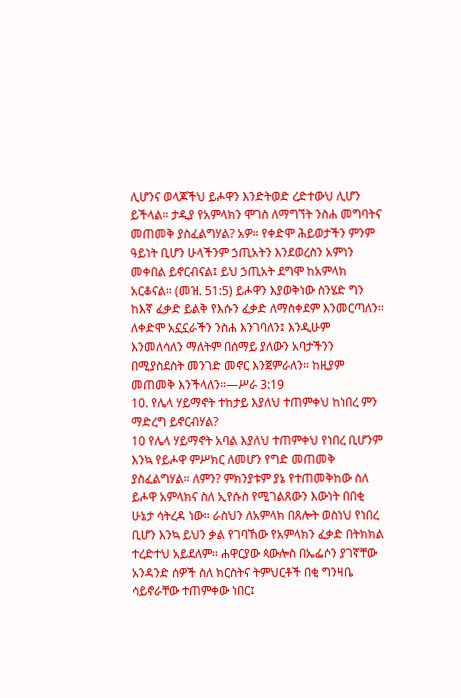ሊሆንና ወላጆችህ ይሖዋን እንድትወድ ረድተውህ ሊሆን ይችላል። ታዲያ የአምላክን ሞገስ ለማግኘት ንስሐ መግባትና መጠመቅ ያስፈልግሃል? አዎ። የቀድሞ ሕይወታችን ምንም ዓይነት ቢሆን ሁላችንም ኃጢአትን እንደወረስን አምነን መቀበል ይኖርብናል፤ ይህ ኃጢአት ደግሞ ከአምላክ አርቆናል። (መዝ. 51:5) ይሖዋን እያወቅነው ስንሄድ ግን ከእኛ ፈቃድ ይልቅ የእሱን ፈቃድ ለማስቀደም እንመርጣለን። ለቀድሞ አኗኗራችን ንስሐ እንገባለን፤ እንዲሁም እንመለሳለን ማለትም በሰማይ ያለውን አባታችንን በሚያስደስት መንገድ መኖር እንጀምራለን። ከዚያም መጠመቅ እንችላለን።—ሥራ 3:19
10. የሌላ ሃይማኖት ተከታይ እያለህ ተጠምቀህ ከነበረ ምን ማድረግ ይኖርብሃል?
10 የሌላ ሃይማኖት አባል እያለህ ተጠምቀህ የነበረ ቢሆንም እንኳ የይሖዋ ምሥክር ለመሆን የግድ መጠመቅ ያስፈልግሃል። ለምን? ምክንያቱም ያኔ የተጠመቅከው ስለ ይሖዋ አምላክና ስለ ኢየሱስ የሚገልጸውን እውነት በበቂ ሁኔታ ሳትረዳ ነው። ራስህን ለአምላክ በጸሎት ወስነህ የነበረ ቢሆን እንኳ ይህን ቃል የገባኸው የአምላክን ፈቃድ በትክክል ተረድተህ አይደለም። ሐዋርያው ጳውሎስ በኤፌሶን ያገኛቸው አንዳንድ ሰዎች ስለ ክርስትና ትምህርቶች በቂ ግንዛቤ ሳይኖራቸው ተጠምቀው ነበር፤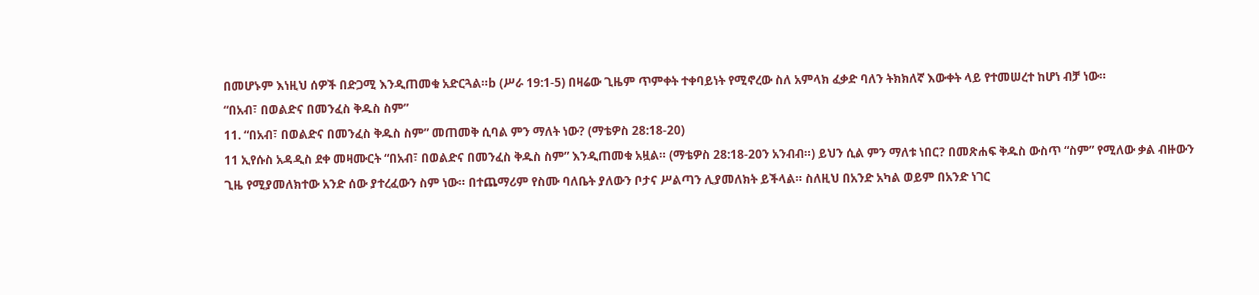በመሆኑም እነዚህ ሰዎች በድጋሚ እንዲጠመቁ አድርጓል።b (ሥራ 19:1-5) በዛሬው ጊዜም ጥምቀት ተቀባይነት የሚኖረው ስለ አምላክ ፈቃድ ባለን ትክክለኛ እውቀት ላይ የተመሠረተ ከሆነ ብቻ ነው።
“በአብ፣ በወልድና በመንፈስ ቅዱስ ስም”
11. “በአብ፣ በወልድና በመንፈስ ቅዱስ ስም” መጠመቅ ሲባል ምን ማለት ነው? (ማቴዎስ 28:18-20)
11 ኢየሱስ አዳዲስ ደቀ መዛሙርት “በአብ፣ በወልድና በመንፈስ ቅዱስ ስም” እንዲጠመቁ አዟል። (ማቴዎስ 28:18-20ን አንብብ።) ይህን ሲል ምን ማለቱ ነበር? በመጽሐፍ ቅዱስ ውስጥ “ስም” የሚለው ቃል ብዙውን ጊዜ የሚያመለክተው አንድ ሰው ያተረፈውን ስም ነው። በተጨማሪም የስሙ ባለቤት ያለውን ቦታና ሥልጣን ሊያመለክት ይችላል። ስለዚህ በአንድ አካል ወይም በአንድ ነገር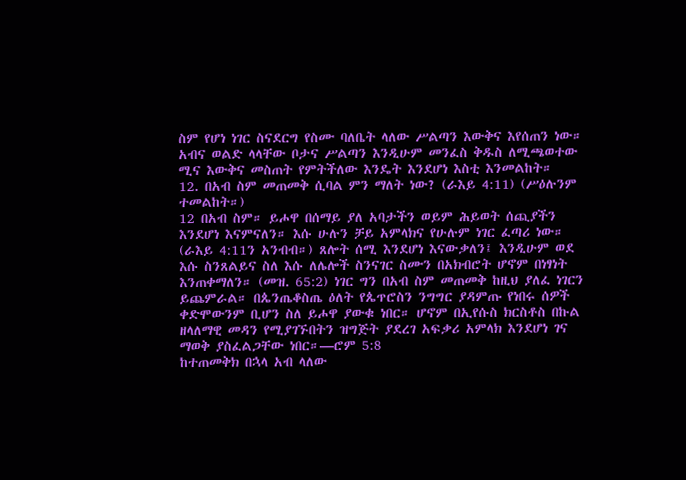ስም የሆነ ነገር ስናደርግ የስሙ ባለቤት ላለው ሥልጣን እውቅና እየሰጠን ነው። አብና ወልድ ላላቸው ቦታና ሥልጣን እንዲሁም መንፈስ ቅዱስ ለሚጫወተው ሚና እውቅና መስጠት የምትችለው እንዴት እንደሆነ እስቲ እንመልከት።
12. በአብ ስም መጠመቅ ሲባል ምን ማለት ነው? (ራእይ 4:11) (ሥዕሉንም ተመልከት።)
12 በአብ ስም። ይሖዋ በሰማይ ያለ አባታችን ወይም ሕይወት ሰጪያችን እንደሆነ እናምናለን። እሱ ሁሉን ቻይ አምላክና የሁሉም ነገር ፈጣሪ ነው። (ራእይ 4:11ን አንብብ።) ጸሎት ሰሚ እንደሆነ እናውቃለን፤ እንዲሁም ወደ እሱ ስንጸልይና ስለ እሱ ለሌሎች ስንናገር ስሙን በአክብሮት ሆኖም በነፃነት እንጠቀማለን። (መዝ. 65:2) ነገር ግን በአብ ስም መጠመቅ ከዚህ ያለፈ ነገርን ይጨምራል። በጴንጤቆስጤ ዕለት የጴጥሮስን ንግግር ያዳምጡ የነበሩ ሰዎች ቀድሞውንም ቢሆን ስለ ይሖዋ ያውቁ ነበር። ሆኖም በኢየሱስ ክርስቶስ በኩል ዘላለማዊ መዳን የሚያገኙበትን ዝግጅት ያደረገ አፍቃሪ አምላክ እንደሆነ ገና ማወቅ ያስፈልጋቸው ነበር።—ሮም 5:8
ከተጠመቅክ በኋላ አብ ላለው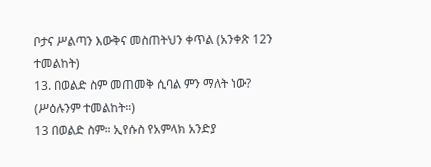ቦታና ሥልጣን እውቅና መስጠትህን ቀጥል (አንቀጽ 12ን ተመልከት)
13. በወልድ ስም መጠመቅ ሲባል ምን ማለት ነው? (ሥዕሉንም ተመልከት።)
13 በወልድ ስም። ኢየሱስ የአምላክ አንድያ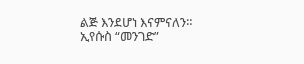ልጅ እንደሆነ እናምናለን። ኢየሱስ “መንገድ”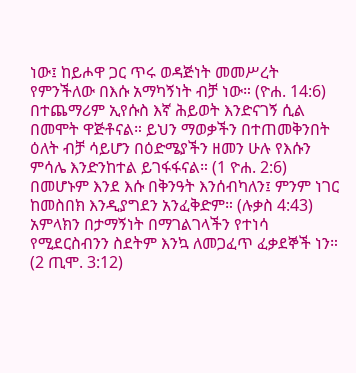ነው፤ ከይሖዋ ጋር ጥሩ ወዳጅነት መመሥረት የምንችለው በእሱ አማካኝነት ብቻ ነው። (ዮሐ. 14:6) በተጨማሪም ኢየሱስ እኛ ሕይወት እንድናገኝ ሲል በመሞት ዋጅቶናል። ይህን ማወቃችን በተጠመቅንበት ዕለት ብቻ ሳይሆን በዕድሜያችን ዘመን ሁሉ የእሱን ምሳሌ እንድንከተል ይገፋፋናል። (1 ዮሐ. 2:6) በመሆኑም እንደ እሱ በቅንዓት እንሰብካለን፤ ምንም ነገር ከመስበክ እንዲያግደን አንፈቅድም። (ሉቃስ 4:43) አምላክን በታማኝነት በማገልገላችን የተነሳ የሚደርስብንን ስደትም እንኳ ለመጋፈጥ ፈቃደኞች ነን። (2 ጢሞ. 3:12)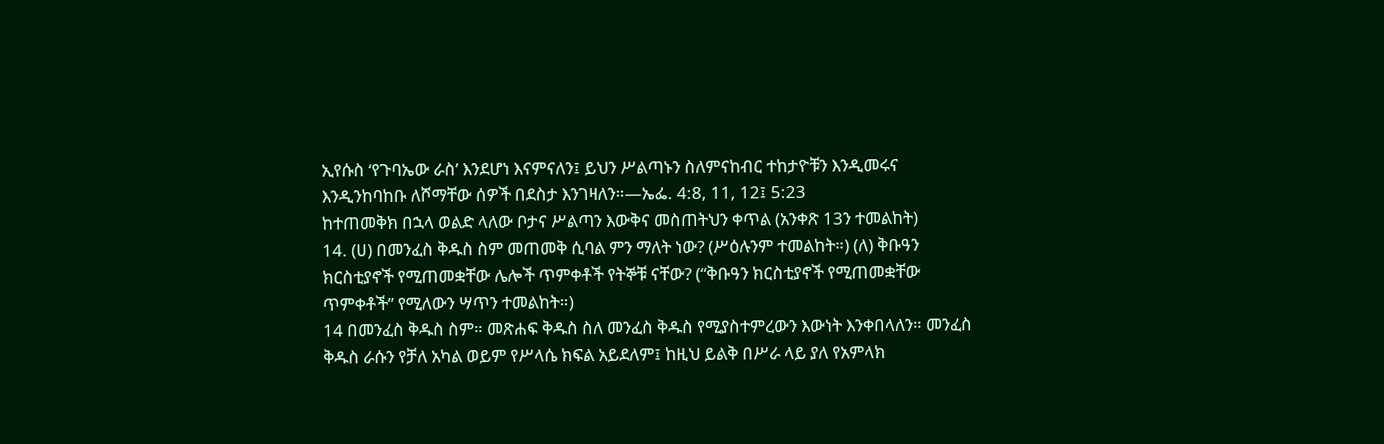ኢየሱስ ‘የጉባኤው ራስ’ እንደሆነ እናምናለን፤ ይህን ሥልጣኑን ስለምናከብር ተከታዮቹን እንዲመሩና እንዲንከባከቡ ለሾማቸው ሰዎች በደስታ እንገዛለን።—ኤፌ. 4:8, 11, 12፤ 5:23
ከተጠመቅክ በኋላ ወልድ ላለው ቦታና ሥልጣን እውቅና መስጠትህን ቀጥል (አንቀጽ 13ን ተመልከት)
14. (ሀ) በመንፈስ ቅዱስ ስም መጠመቅ ሲባል ምን ማለት ነው? (ሥዕሉንም ተመልከት።) (ለ) ቅቡዓን ክርስቲያኖች የሚጠመቋቸው ሌሎች ጥምቀቶች የትኞቹ ናቸው? (“ቅቡዓን ክርስቲያኖች የሚጠመቋቸው ጥምቀቶች” የሚለውን ሣጥን ተመልከት።)
14 በመንፈስ ቅዱስ ስም። መጽሐፍ ቅዱስ ስለ መንፈስ ቅዱስ የሚያስተምረውን እውነት እንቀበላለን። መንፈስ ቅዱስ ራሱን የቻለ አካል ወይም የሥላሴ ክፍል አይደለም፤ ከዚህ ይልቅ በሥራ ላይ ያለ የአምላክ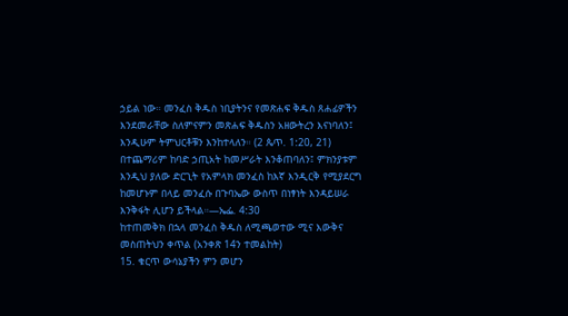ኃይል ነው። መንፈስ ቅዱስ ነቢያትንና የመጽሐፍ ቅዱስ ጸሐፊዎችን እንደመራቸው ስለምናምን መጽሐፍ ቅዱስን አዘውትረን እናነባለን፤ እንዲሁም ትምህርቶቹን እንከተላለን። (2 ጴጥ. 1:20, 21) በተጨማሪም ከባድ ኃጢአት ከመሥራት እንቆጠባለን፤ ምክንያቱም እንዲህ ያለው ድርጊት የአምላክ መንፈስ ከእኛ እንዲርቅ የሚያደርግ ከመሆኑም በላይ መንፈሱ በጉባኤው ውስጥ በነፃነት እንዳይሠራ እንቅፋት ሊሆን ይችላል።—ኤፌ. 4:30
ከተጠመቅክ በኋላ መንፈስ ቅዱስ ለሚጫወተው ሚና እውቅና መስጠትህን ቀጥል (አንቀጽ 14ን ተመልከት)
15. ቁርጥ ውሳኔያችን ምን መሆን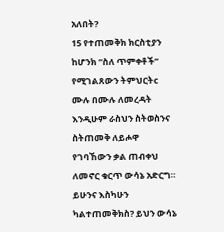አለበት?
15 የተጠመቅክ ክርስቲያን ከሆንክ “ስለ ጥምቀቶች” የሚገልጸውን ትምህርትc ሙሉ በሙሉ ለመረዳት እንዲሁም ራስህን ስትወስንና ስትጠመቅ ለይሖዋ የገባኸውን ቃል ጠብቀህ ለመኖር ቁርጥ ውሳኔ አድርግ። ይሁንና እስካሁን ካልተጠመቅክስ? ይህን ውሳኔ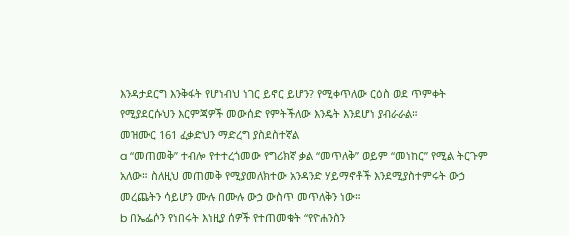እንዳታደርግ እንቅፋት የሆነብህ ነገር ይኖር ይሆን? የሚቀጥለው ርዕስ ወደ ጥምቀት የሚያደርሱህን እርምጃዎች መውሰድ የምትችለው እንዴት እንደሆነ ያብራራል።
መዝሙር 161 ፈቃድህን ማድረግ ያስደስተኛል
a “መጠመቅ” ተብሎ የተተረጎመው የግሪክኛ ቃል “መጥለቅ” ወይም “መነከር” የሚል ትርጉም አለው። ስለዚህ መጠመቅ የሚያመለክተው አንዳንድ ሃይማኖቶች እንደሚያስተምሩት ውኃ መረጨትን ሳይሆን ሙሉ በሙሉ ውኃ ውስጥ መጥለቅን ነው።
b በኤፌሶን የነበሩት እነዚያ ሰዎች የተጠመቁት “የዮሐንስን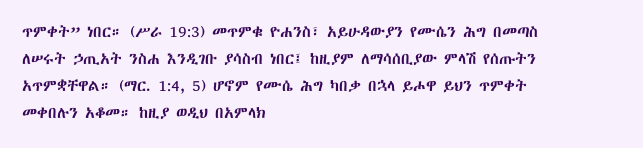ጥምቀት” ነበር። (ሥራ 19:3) መጥምቁ ዮሐንስ፣ አይሁዳውያን የሙሴን ሕግ በመጣስ ለሠሩት ኃጢአት ንስሐ እንዲገቡ ያሳስብ ነበር፤ ከዚያም ለማሳሰቢያው ምላሽ የሰጡትን አጥምቋቸዋል። (ማር. 1:4, 5) ሆኖም የሙሴ ሕግ ካበቃ በኋላ ይሖዋ ይህን ጥምቀት መቀበሉን አቆመ። ከዚያ ወዲህ በአምላክ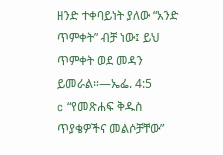ዘንድ ተቀባይነት ያለው “አንድ ጥምቀት” ብቻ ነው፤ ይህ ጥምቀት ወደ መዳን ይመራል።—ኤፌ. 4:5
c “የመጽሐፍ ቅዱስ ጥያቄዎችና መልሶቻቸው”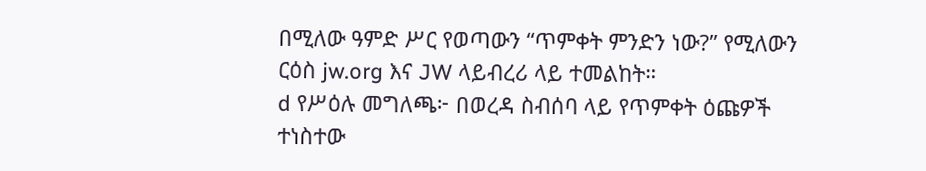በሚለው ዓምድ ሥር የወጣውን “ጥምቀት ምንድን ነው?” የሚለውን ርዕስ jw.org እና JW ላይብረሪ ላይ ተመልከት።
d የሥዕሉ መግለጫ፦ በወረዳ ስብሰባ ላይ የጥምቀት ዕጩዎች ተነስተው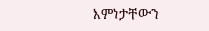እምነታቸውን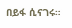በይፋ ሲናገሩ።